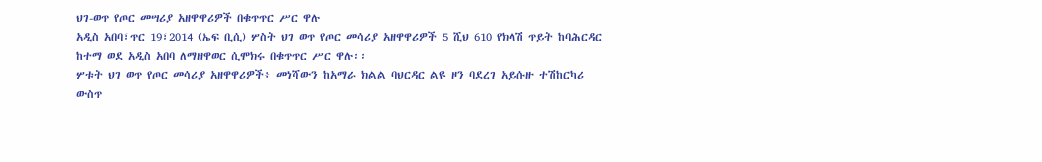ህገ-ወጥ የጦር መሣሪያ አዘዋዋሪዎች በቁጥጥር ሥር ዋሉ
አዲስ አበባ፣ጥር 19፣2014 (ኤፍ ቢሲ) ሦስት ህገ ወጥ የጦር መሳሪያ አዘዋዋሪዎች 5 ሺህ 610 የክላሽ ጥይት ከባሕርዳር ከተማ ወደ አዲስ አበባ ለማዘዋወር ሲሞክሩ በቁጥጥር ሥር ዋሉ፡፡
ሦቱት ህገ ወጥ የጦር መሳሪያ አዘዋዋሪዎች፥ መነሻውን ከአማራ ክልል ባህርዳር ልዩ ዞን ባደረገ አይሱዙ ተሽከርካሪ ውስጥ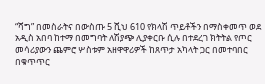“ሻግ” በመስራትና በውስጡ 5 ሺህ 610 የክላሽ ጥይቶችን በማስቀመጥ ወደ አዲስ አበባ ከተማ በመግባት ለሽያጭ ሊያቀርቡ ሲሉ በተደረገ ክትትል የጦር መሳሪያውን ጨምሮ ሦስቱም አዘዋዋሪዎች ከጸጥታ አካላት ጋር በመተባበር በቁጥጥር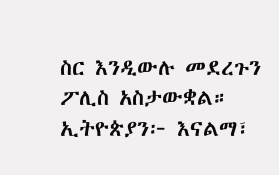ስር እንዲውሉ መደረጉን ፖሊስ አስታውቋል።
ኢትዮጵያን፦ እናልማ፣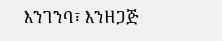እንገንባ፣ እንዘጋጅ